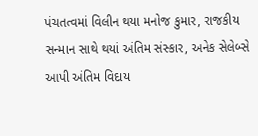પંચતત્વમાં વિલીન થયા મનોજ કુમાર, રાજકીય સન્માન સાથે થયાં અંતિમ સંસ્કાર, અનેક સેલેબ્સે આપી અંતિમ વિદાય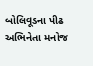બોલિવૂડના પીઢ અભિનેતા મનોજ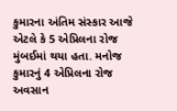કુમારના અંતિમ સંસ્કાર આજે એટલે કે 5 એપ્રિલના રોજ મુંબઈમાં થયા હતા. મનોજ કુમારનું 4 એપ્રિલના રોજ અવસાન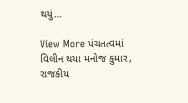થયું…

View More પંચતત્વમાં વિલીન થયા મનોજ કુમાર, રાજકીય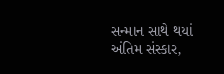સન્માન સાથે થયાં અંતિમ સંસ્કાર,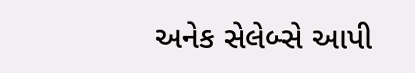અનેક સેલેબ્સે આપી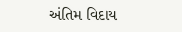અંતિમ વિદાય